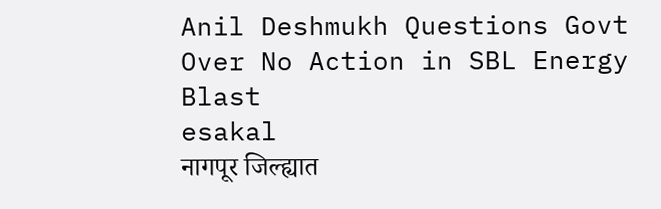Anil Deshmukh Questions Govt Over No Action in SBL Energy Blast
esakal
नागपूर जिल्ह्यात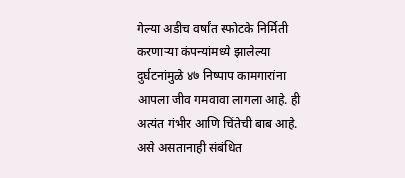गेल्या अडीच वर्षांत स्फोटके निर्मिती करणाऱ्या कंपन्यांमध्ये झालेल्या दुर्घटनांमुळे ४७ निष्पाप कामगारांना आपला जीव गमवावा लागला आहे. ही अत्यंत गंभीर आणि चिंतेची बाब आहे. असे असतानाही संबंधित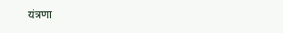यंत्रणा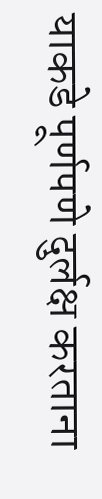याकडे पूर्णपणे दुर्लक्ष करताना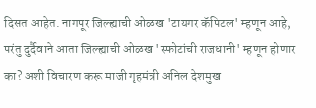दिसत आहेत. नागपूर जिल्ह्याची ओळख 'टायगर कॅपिटल' म्हणून आहे, परंतु दुर्दैवाने आता जिल्ह्याची ओळख 'स्फोटांची राजधानी' म्हणून होणार का? अशी विचारण करू माजी गृहमंत्री अनिल देशमुख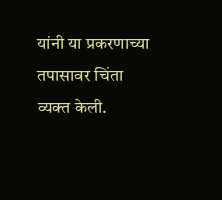यांनी या प्रकरणाच्या तपासावर चिंता व्यक्त केली.